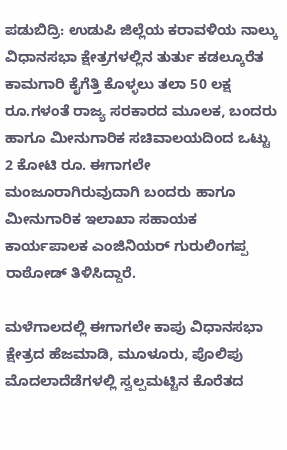ಪಡುಬಿದ್ರಿ: ಉಡುಪಿ ಜಿಲ್ಲೆಯ ಕರಾವಳಿಯ ನಾಲ್ಕು ವಿಧಾನಸಭಾ ಕ್ಷೇತ್ರಗಳಲ್ಲಿನ ತುರ್ತು ಕಡಲ್ಕೂರೆತ ಕಾಮಗಾರಿ ಕೈಗೆತ್ತಿ ಕೊಳ್ಳಲು ತಲಾ 50 ಲಕ್ಷ ರೂ.ಗಳಂತೆ ರಾಜ್ಯ ಸರಕಾರದ ಮೂಲಕ, ಬಂದರು ಹಾಗೂ ಮೀನುಗಾರಿಕ ಸಚಿವಾಲಯದಿಂದ ಒಟ್ಟು 2 ಕೋಟಿ ರೂ. ಈಗಾಗಲೇ ಮಂಜೂರಾಗಿರುವುದಾಗಿ ಬಂದರು ಹಾಗೂ ಮೀನುಗಾರಿಕ ಇಲಾಖಾ ಸಹಾಯಕ ಕಾರ್ಯಪಾಲಕ ಎಂಜಿನಿಯರ್ ಗುರುಲಿಂಗಪ್ಪ ರಾಠೋಡ್ ತಿಳಿಸಿದ್ದಾರೆ.

ಮಳೆಗಾಲದಲ್ಲಿ ಈಗಾಗಲೇ ಕಾಪು ವಿಧಾನಸಭಾ ಕ್ಷೇತ್ರದ ಹೆಜಮಾಡಿ, ಮೂಳೂರು, ಪೊಲಿಪು ಮೊದಲಾದೆಡೆಗಳಲ್ಲಿ ಸ್ವಲ್ಪಮಟ್ಟಿನ ಕೊರೆತದ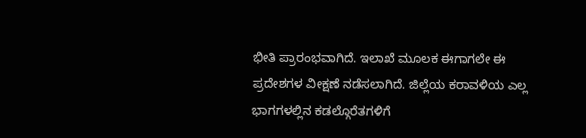ಭೀತಿ ಪ್ರಾರಂಭವಾಗಿದೆ. ಇಲಾಖೆ ಮೂಲಕ ಈಗಾಗಲೇ ಈ ಪ್ರದೇಶಗಳ ವೀಕ್ಷಣೆ ನಡೆಸಲಾಗಿದೆ. ಜಿಲ್ಲೆಯ ಕರಾವಳಿಯ ಎಲ್ಲ ಭಾಗಗಳಲ್ಲಿನ ಕಡಲ್ಗೊರೆತಗಳಿಗೆ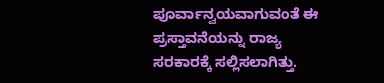ಪೂರ್ವಾನ್ವಯವಾಗುವಂತೆ ಈ ಪ್ರಸ್ತಾವನೆಯನ್ನು ರಾಜ್ಯ ಸರಕಾರಕ್ಕೆ ಸಲ್ಲಿಸಲಾಗಿತ್ತು.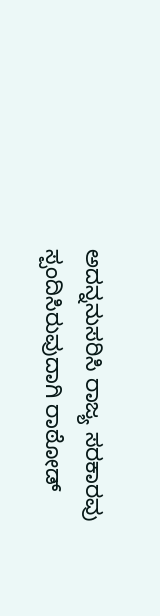ಅದನ್ನನುಸರಿಸಿ ರಾಜ್ಯ ಸರಕಾರವು ಸ್ಪಂದಿಸಿರುವುದಾಗಿ ರಾಠೋಡ್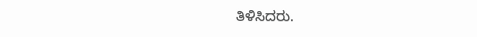ತಿಳಿಸಿದರು.